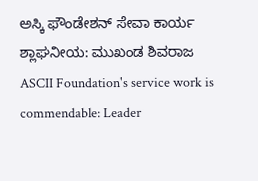ಅಸ್ಕಿ ಫೌಂಡೇಶನ್ ಸೇವಾ ಕಾರ್ಯ ಶ್ಲಾಘನೀಯ: ಮುಖಂಡ ಶಿವರಾಜ
ASCII Foundation's service work is commendable: Leader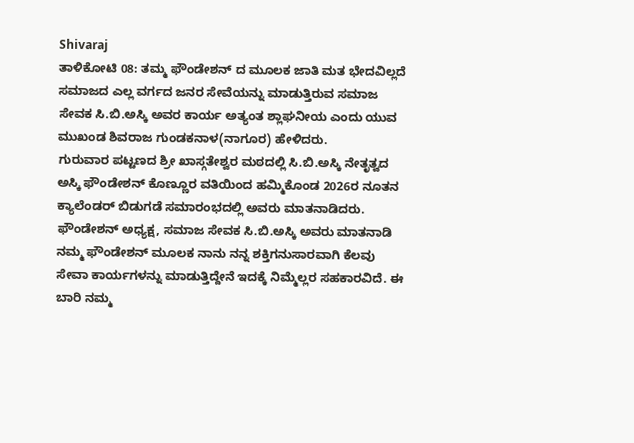Shivaraj
ತಾಳಿಕೋಟಿ 08: ತಮ್ಮ ಫೌಂಡೇಶನ್ ದ ಮೂಲಕ ಜಾತಿ ಮತ ಭೇದವಿಲ್ಲದೆ ಸಮಾಜದ ಎಲ್ಲ ವರ್ಗದ ಜನರ ಸೇವೆಯನ್ನು ಮಾಡುತ್ತಿರುವ ಸಮಾಜ ಸೇವಕ ಸಿ.ಬಿ.ಅಸ್ಕಿ ಅವರ ಕಾರ್ಯ ಅತ್ಯಂತ ಶ್ಲಾಘನೀಯ ಎಂದು ಯುವ ಮುಖಂಡ ಶಿವರಾಜ ಗುಂಡಕನಾಳ(ನಾಗೂರ) ಹೇಳಿದರು.
ಗುರುವಾರ ಪಟ್ಟಣದ ಶ್ರೀ ಖಾಸ್ಗತೇಶ್ವರ ಮಠದಲ್ಲಿ ಸಿ.ಬಿ.ಅಸ್ಕಿ ನೇತೃತ್ವದ ಅಸ್ಕಿ ಫೌಂಡೇಶನ್ ಕೊಣ್ಣೂರ ವತಿಯಿಂದ ಹಮ್ಮಿಕೊಂಡ 2026ರ ನೂತನ ಕ್ಯಾಲೆಂಡರ್ ಬಿಡುಗಡೆ ಸಮಾರಂಭದಲ್ಲಿ ಅವರು ಮಾತನಾಡಿದರು. ಫೌಂಡೇಶನ್ ಅಧ್ಯಕ್ಷ, ಸಮಾಜ ಸೇವಕ ಸಿ.ಬಿ.ಅಸ್ಕಿ ಅವರು ಮಾತನಾಡಿ ನಮ್ಮ ಫೌಂಡೇಶನ್ ಮೂಲಕ ನಾನು ನನ್ನ ಶಕ್ತಿಗನುಸಾರವಾಗಿ ಕೆಲವು ಸೇವಾ ಕಾರ್ಯಗಳನ್ನು ಮಾಡುತ್ತಿದ್ದೇನೆ ಇದಕ್ಕೆ ನಿಮ್ಮೆಲ್ಲರ ಸಹಕಾರವಿದೆ. ಈ ಬಾರಿ ನಮ್ಮ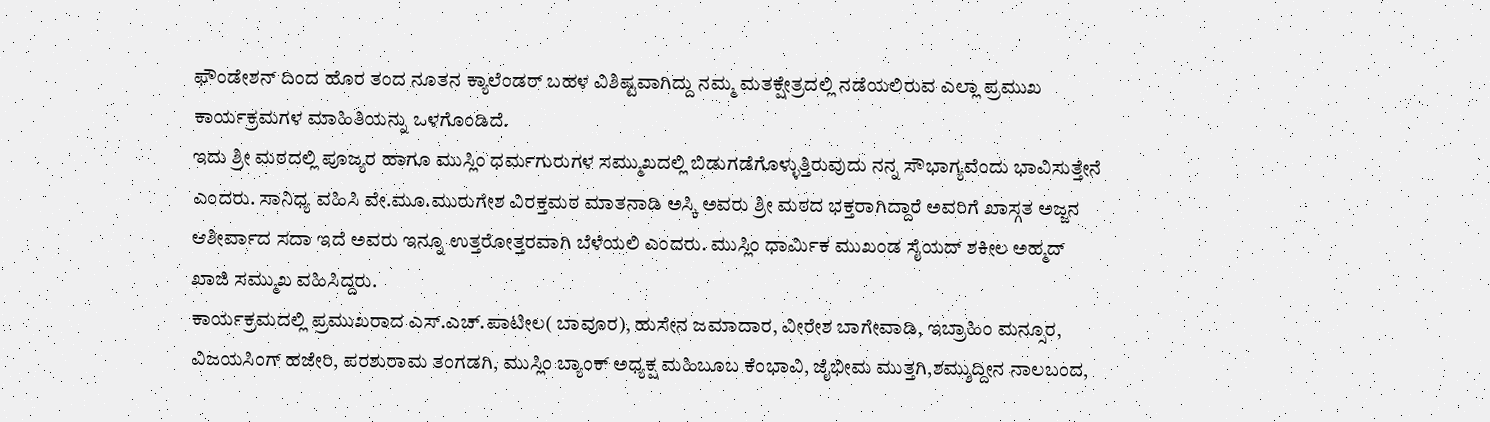ಫೌಂಡೇಶನ್ ದಿಂದ ಹೊರ ತಂದ ನೂತನ ಕ್ಯಾಲೆಂಡರ್ ಬಹಳ ವಿಶಿಷ್ಟವಾಗಿದ್ದು ನಮ್ಮ ಮತಕ್ಷೇತ್ರದಲ್ಲಿ ನಡೆಯಲಿರುವ ಎಲ್ಲಾ ಪ್ರಮುಖ ಕಾರ್ಯಕ್ರಮಗಳ ಮಾಹಿತಿಯನ್ನು ಒಳಗೊಂಡಿದೆ.
ಇದು ಶ್ರೀ ಮಠದಲ್ಲಿ ಪೂಜ್ಯರ ಹಾಗೂ ಮುಸ್ಲಿಂ ಧರ್ಮಗುರುಗಳ ಸಮ್ಮುಖದಲ್ಲಿ ಬಿಡುಗಡೆಗೊಳ್ಳುತ್ತಿರುವುದು ನನ್ನ ಸೌಭಾಗ್ಯವೆಂದು ಭಾವಿಸುತ್ತೇನೆ ಎಂದರು. ಸಾನಿಧ್ಯ ವಹಿಸಿ ವೇ.ಮೂ.ಮುರುಗೇಶ ವಿರಕ್ತಮಠ ಮಾತನಾಡಿ ಅಸ್ಕಿ ಅವರು ಶ್ರೀ ಮಠದ ಭಕ್ತರಾಗಿದ್ದಾರೆ ಅವರಿಗೆ ಖಾಸ್ಗತ ಅಜ್ಜನ ಆಶೀರ್ವಾದ ಸದಾ ಇದೆ ಅವರು ಇನ್ನೂ ಉತ್ತರೋತ್ತರವಾಗಿ ಬೆಳೆಯಲಿ ಎಂದರು. ಮುಸ್ಲಿಂ ಧಾರ್ಮಿಕ ಮುಖಂಡ ಸೈಯದ್ ಶಕೀಲ ಅಹ್ಮದ್ ಖಾಜಿ ಸಮ್ಮುಖ ವಹಿಸಿದ್ದರು.
ಕಾರ್ಯಕ್ರಮದಲ್ಲಿ ಪ್ರಮುಖರಾದ ಎಸ್.ಎಚ್.ಪಾಟೀಲ( ಬಾವೂರ), ಹುಸೇನ ಜಮಾದಾರ, ವೀರೇಶ ಬಾಗೇವಾಡಿ, ಇಬ್ರಾಹಿಂ ಮನ್ಸೂರ, ವಿಜಯಸಿಂಗ್ ಹಜೇರಿ, ಪರಶುರಾಮ ತಂಗಡಗಿ, ಮುಸ್ಲಿಂ ಬ್ಯಾಂಕ್ ಅಧ್ಯಕ್ಷ ಮಹಿಬೂಬ ಕೆಂಭಾವಿ, ಜೈಭೀಮ ಮುತ್ತಗಿ,ಶಮ್ಶುದ್ದೀನ ನಾಲಬಂದ,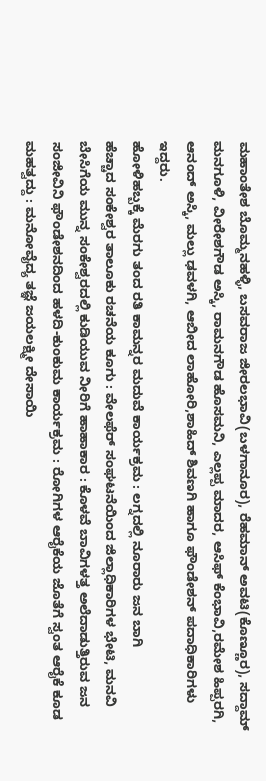ಮಹಾಂತೇಶ ಬೊಮ್ಮನಹಳ್ಳಿ, ಬಸವರಾಜ ಜೀರಲಭಾವಿ(ಬಳಗಾನೂರ), ರೆಹಮಾನ್ ಅವಟಿ(ಕೊಣ್ಣೂರ), ಸದ್ದಾಮ್ ಮನಗೂಳಿ, ವೀರೇಶಗೌಡ ಅಸ್ಕಿ, ರಾಮನಗೌಡ ಹೊಸಮನಿ, ಎಲ್ಲಪ್ಪ ಮಾದರ, ಆಸಿಫ್ ಕೆಂಭಾವಿ,ರಮೇಶ ಹಿಪ್ಪರಗಿ, ಆನಂದ್ ಅಸ್ಕಿ, ಮಲ್ಲು ಢವಳಗಿ, ಆಬೀದ ಲಾಹೋರಿ,ಶಾಹಿದ್ ಶಿವಣಗಿ ಹಾಗೂ ಫೌಂಡೇಶನ್ ಪದಾಧಿಕಾರಿಗಳು ಇದ್ದರು.
ಹೋಳಿಹಬ್ಬಕ್ಕೆ ಮೆರಗು ತಂದ ರತಿ ಕಾಮನ್ನರ ಮದುವೆ ಕಾರ್ಯಕ್ರಮ : ಲಗ್ನದಲ್ಲಿ ನೂರಾರು ಜನ ಬಾಗಿ
ಹೆಚ್ಚಾದ ಸಂಕೇಶ್ವರ ತಾಲೂಕು ರಚನೆಯ ಕೂಗು : ವೇಲಫೆರ್ ಸಂಘಟನೆಯಿಂದ ಜಿಲ್ಲಾಧಿಕಾರಿಗಳ ಭೇಟಿ, ಮನವಿ
ಬೇಸಿಗೆಯ ಮುನ್ನ ಸಂಕೇಶ್ವರದಲ್ಲಿ ಕುಡಿಯುವ ನೀರಿಗೆ ಹಾಹಾಕಾರ : ಕೊಳವೆ ಬಾವಿಗಳತ್ತ ಅಲೆದಾಡುತ್ತಿರುವ ಜನ
ಸಂಜೀವಿನಿ ಫೌಂಡೇಶನದಿಂದ ಹಳದಿ-ಕುಂಕುಮ ಕಾರ್ಯಕ್ರಮ : ರೋಗಿಗಳ ಆರೈಕೆಯ ಜೊತೆಗೆ ಸ್ವಂತ ಆರೈಕೆ ಕೂಡ ಮಹತ್ವದ್ದು : ಮನೋವೈದ್ಯ ತಜ್ಞೆ ಜಯಲಕ್ಷ್ಮೀ ದೇಸಾಯಿ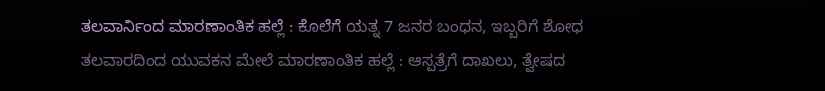ತಲವಾರ್ನಿಂದ ಮಾರಣಾಂತಿಕ ಹಲ್ಲೆ : ಕೊಲೆಗೆ ಯತ್ನ 7 ಜನರ ಬಂಧನ, ಇಬ್ಬರಿಗೆ ಶೋಧ
ತಲವಾರದಿಂದ ಯುವಕನ ಮೇಲೆ ಮಾರಣಾಂತಿಕ ಹಲ್ಲೆ : ಆಸ್ಪತ್ರೆಗೆ ದಾಖಲು, ತ್ವೇಷದ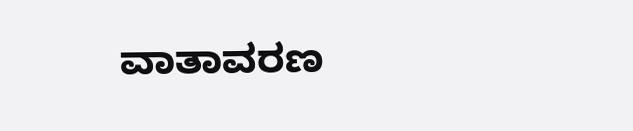ವಾತಾವರಣ